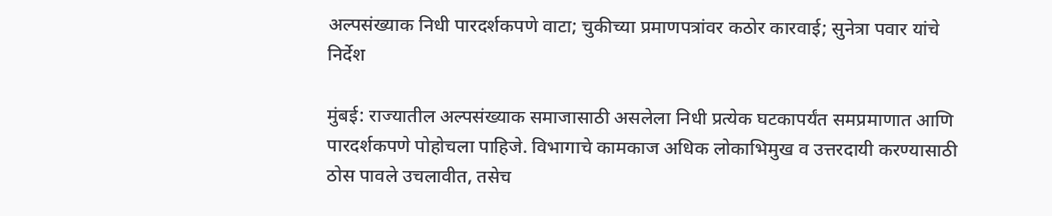अल्पसंख्याक निधी पारदर्शकपणे वाटा; चुकीच्या प्रमाणपत्रांवर कठोर कारवाई; सुनेत्रा पवार यांचे निर्देश

मुंबई: राज्यातील अल्पसंख्याक समाजासाठी असलेला निधी प्रत्येक घटकापर्यंत समप्रमाणात आणि पारदर्शकपणे पोहोचला पाहिजे. विभागाचे कामकाज अधिक लोकाभिमुख व उत्तरदायी करण्यासाठी ठोस पावले उचलावीत, तसेच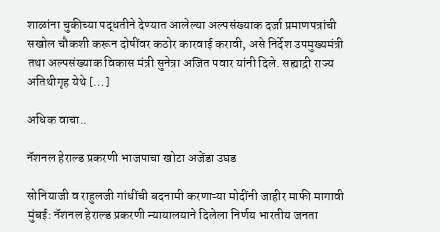शाळांना चुकीच्या पद्धतीने देण्यात आलेल्या अल्पसंख्याक दर्जा प्रमाणपत्रांची सखोल चौकशी करून दोषींवर कठोर कारवाई करावी, असे निर्देश उपमुख्यमंत्री तथा अल्पसंख्याक विकास मंत्री सुनेत्रा अजित पवार यांनी दिले. सह्याद्री राज्य अतिथीगृह येथे […]

अधिक वाचा..

नॅशनल हेराल्ड प्रकरणी भाजपाचा खोटा अजेंडा उघड

सोनियाजी व राहुलजी गांधींची बदनामी करणाऱ्या मोदींनी जाहीर माफी मागावी मुंबई: नॅशनल हेराल्ड प्रकरणी न्यायालयाने दिलेला निर्णय भारतीय जनता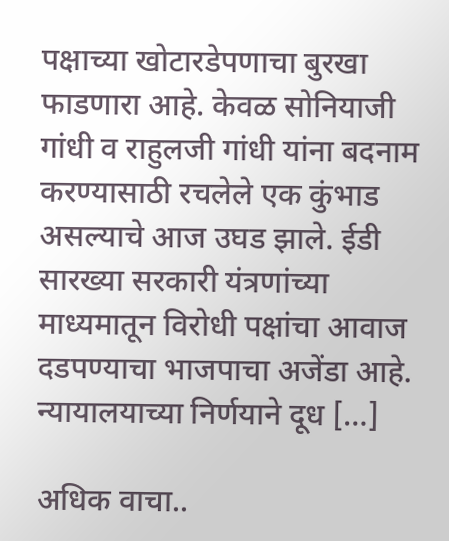पक्षाच्या खोटारडेपणाचा बुरखा फाडणारा आहे. केवळ सोनियाजी गांधी व राहुलजी गांधी यांना बदनाम करण्यासाठी रचलेले एक कुंभाड असल्याचे आज उघड झाले. ईडी सारख्या सरकारी यंत्रणांच्या माध्यमातून विरोधी पक्षांचा आवाज दडपण्याचा भाजपाचा अजेंडा आहे. न्यायालयाच्या निर्णयाने दूध […]

अधिक वाचा..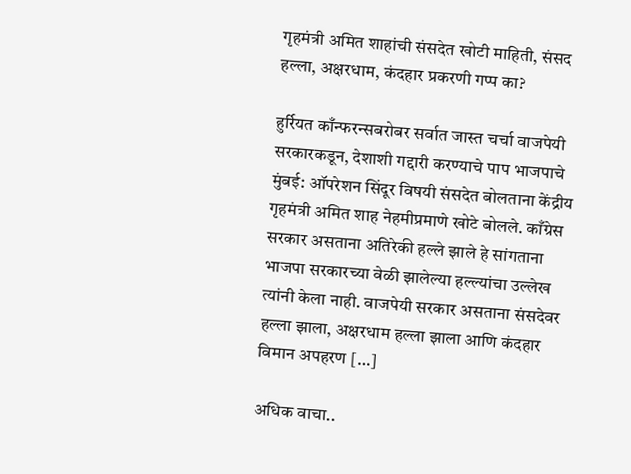गृहमंत्री अमित शाहांची संसदेत खोटी माहिती, संसद हल्ला, अक्षरधाम, कंदहार प्रकरणी गप्प का?

हुर्रियत काँन्फरन्सबरोबर सर्वात जास्त चर्चा वाजपेयी सरकारकडून, देशाशी गद्दारी करण्याचे पाप भाजपाचे मुंबई: ऑपरेशन सिंदूर विषयी संसदेत बोलताना केंद्रीय गृहमंत्री अमित शाह नेहमीप्रमाणे खोटे बोलले. काँग्रेस सरकार असताना अतिरेकी हल्ले झाले हे सांगताना भाजपा सरकारच्या वेळी झालेल्या हल्ल्यांचा उल्लेख त्यांनी केला नाही. वाजपेयी सरकार असताना संसदेवर हल्ला झाला, अक्षरधाम हल्ला झाला आणि कंदहार विमान अपहरण […]

अधिक वाचा..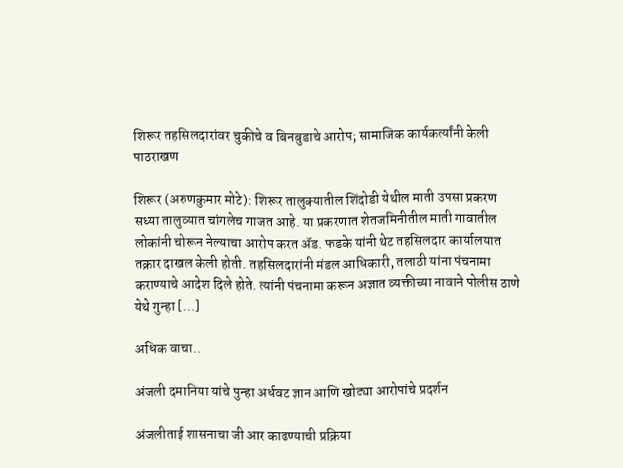शिरूर तहसिलदारांवर चुकीचे व बिनबुडाचे आरोप; सामाजिक कार्यकर्त्यांनी केली पाठराखण

शिरूर (अरुणकुमार मोटे): शिरूर तालुक्यातील शिंदोडी येथील माती उपसा प्रकरण सध्या तालुव्यात चांगलेच गाजत आहे. या प्रकरणात शेतजमिनीतील माती गावातील लोकांनी चोरून नेल्याचा आरोप करत ॲड. फडके यांनी थेट तहसिलदार कार्यालयात तक्रार दाखल केली होती. तहसिलदारांनी मंडल आधिकारी, तलाठी यांना पंचनामा कराण्याचे आदेश दिले होते. त्यांनी पंचनामा करून अज्ञात व्यक्तीच्या नावाने पोलीस ठाणे येथे गुन्हा […]

अधिक वाचा..

अंजली दमानिया यांचे पुन्हा अर्धवट ज्ञान आणि खोट्या आरोपांचे प्रदर्शन

अंजलीताई शासनाचा जी आर काढण्याची प्रक्रिया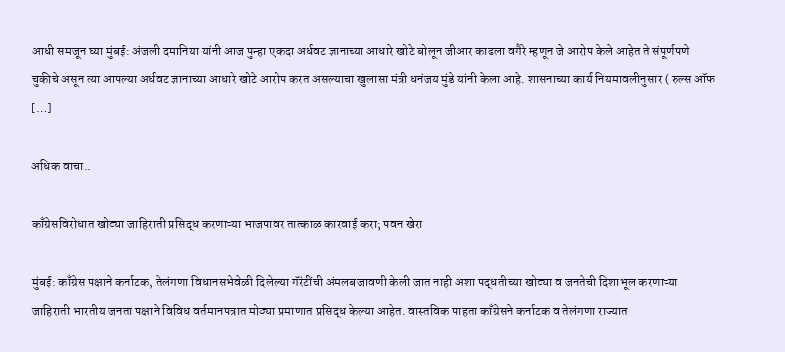आधी समजून घ्या मुंबई: अंजली दमानिया यांनी आज पुन्हा एकदा अर्धवट ज्ञानाच्या आधारे खोटे बोलून जीआर काढला वगैरे म्हणून जे आरोप केले आहेत ते संपूर्णपणे चुकीचे असून त्या आपल्या अर्धवट ज्ञानाच्या आधारे खोटे आरोप करत असल्याचा खुलासा मंत्री धनंजय मुंडे यांनी केला आहे. शासनाच्या कार्य नियमावलीनुसार ( रुल्स ऑफ […]

अधिक वाचा..

काँग्रेसविरोधात खोट्या जाहिराती प्रसिद्ध करणाऱ्या भाजपावर तात्काळ कारवाई करा; पवन खेरा

मुंबई: काँग्रेस पक्षाने कर्नाटक, तेलंगणा विधानसभेवेळी दिलेल्या गॅरंटींची अंमलबजावणी केली जात नाही अशा पद्धतीच्या खोट्या व जनतेची दिशाभूल करणाऱ्या जाहिराती भारतीय जनता पक्षाने विविध वर्तमानपत्रात मोठ्या प्रमाणात प्रसिद्ध केल्या आहेत. वास्तविक पाहता काँग्रेसने कर्नाटक व तेलंगणा राज्यात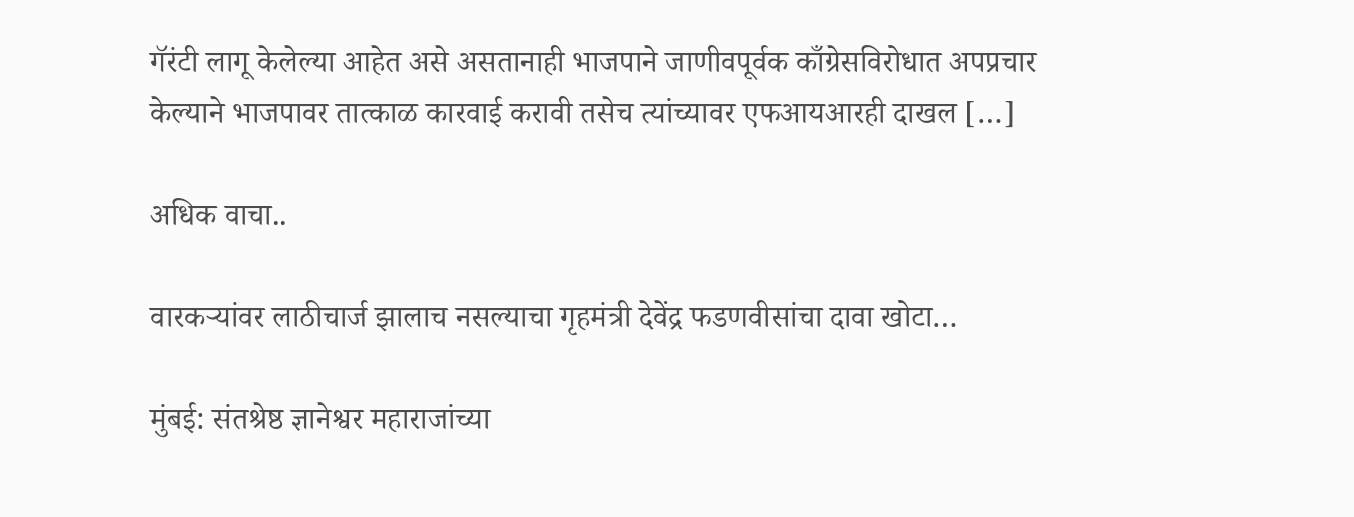गॅरंटी लागू केलेल्या आहेत असे असतानाही भाजपाने जाणीवपूर्वक काँग्रेसविरोधात अपप्रचार केल्याने भाजपावर तात्काळ कारवाई करावी तसेच त्यांच्यावर एफआयआरही दाखल […]

अधिक वाचा..

वारकऱ्यांवर लाठीचार्ज झालाच नसल्याचा गृहमंत्री देवेंद्र फडणवीसांचा दावा खोटा…

मुंबई: संतश्रेष्ठ ज्ञानेश्वर महाराजांच्या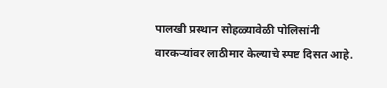पालखी प्रस्थान सोहळ्यावेळी पोलिसांनी वारकऱ्यांवर लाठीमार केल्याचे स्पष्ट दिसत आहे.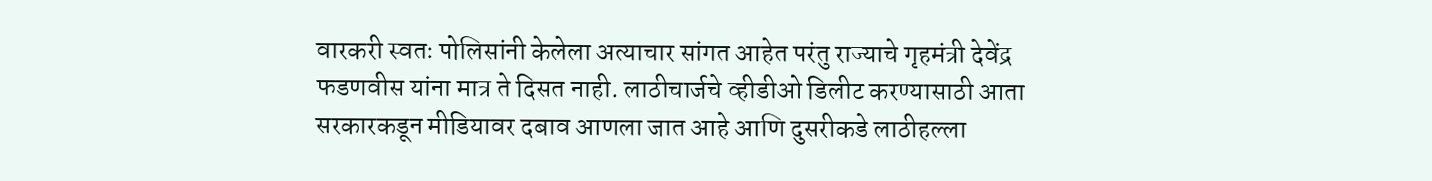वारकरी स्वतः पोलिसांनी केलेला अत्याचार सांगत आहेत परंतु राज्याचे गृहमंत्री देवेंद्र फडणवीस यांना मात्र ते दिसत नाही. लाठीचार्जचे व्हीडीओ डिलीट करण्यासाठी आता सरकारकडून मीडियावर दबाव आणला जात आहे आणि दुसरीकडे लाठीहल्ला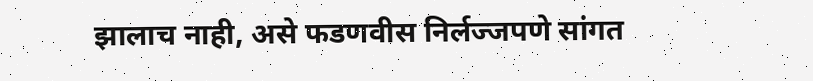झालाच नाही, असे फडणवीस निर्लज्जपणे सांगत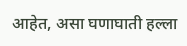आहेत, असा घणाघाती हल्ला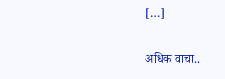[…]

अधिक वाचा..